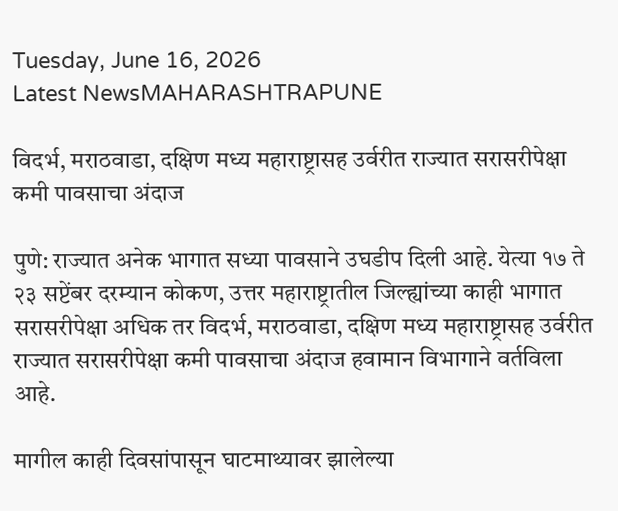Tuesday, June 16, 2026
Latest NewsMAHARASHTRAPUNE

विदर्भ, मराठवाडा, दक्षिण मध्य महाराष्ट्रासह उर्वरीत राज्यात सरासरीपेक्षा कमी पावसाचा अंदाज

पुणे: राज्यात अनेक भागात सध्या पावसाने उघडीप दिली आहे. येत्या १७ ते २३ सप्टेंबर दरम्यान कोकण, उत्तर महाराष्ट्रातील जिल्ह्यांच्या काही भागात सरासरीपेक्षा अधिक तर विदर्भ, मराठवाडा, दक्षिण मध्य महाराष्ट्रासह उर्वरीत राज्यात सरासरीपेक्षा कमी पावसाचा अंदाज हवामान विभागाने वर्तविला आहे.

मागील काही दिवसांपासून घाटमाथ्यावर झालेल्या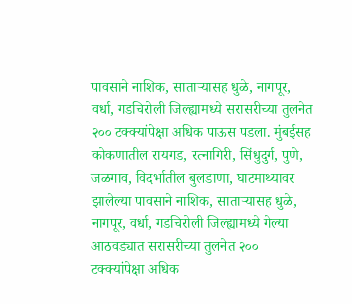पावसाने नाशिक, साताऱ्यासह धुळे, नागपूर, वर्धा, गडचिरोली जिल्ह्यामध्ये सरासरीच्या तुलनेत २०० टक्क्यांपेक्षा अधिक पाऊस पडला. मुंबईसह कोकणातील रायगड, रत्नागिरी, सिंधुदुर्ग, पुणे, जळगाव, विदर्भातील बुलडाणा, घाटमाथ्यावर झालेल्या पावसाने नाशिक, साताऱ्यासह धुळे, नागपूर, वर्धा, गडचिरोली जिल्ह्यामध्ये गेल्या आठवड्यात सरासरीच्या तुलनेत २०० टक्क्यांपेक्षा अधिक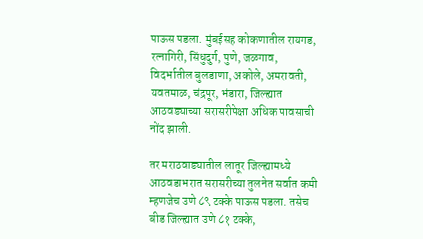पाऊस पडला. मुंबईसह कोकणातील रायगड, रत्नागिरी, सिंधुदुर्ग, पुणे, जळगाव, विदर्भातील बुलडाणा, अकोले, अमरावती, यवतमाळ, चंद्रपूर, भंडारा, जिल्ह्यात आठवड्याच्या सरासरीपेक्षा अधिक पावसाची नोंद झाली.

तर मराठवाड्यातील लातूर जिल्ह्यामध्ये आठवडाभरात सरासरीच्या तुलनेत सर्वात कमी म्हणजेच उणे ८९ टक्के पाऊस पडला. तसेच बीड जिल्ह्यात उणे ८१ टक्के,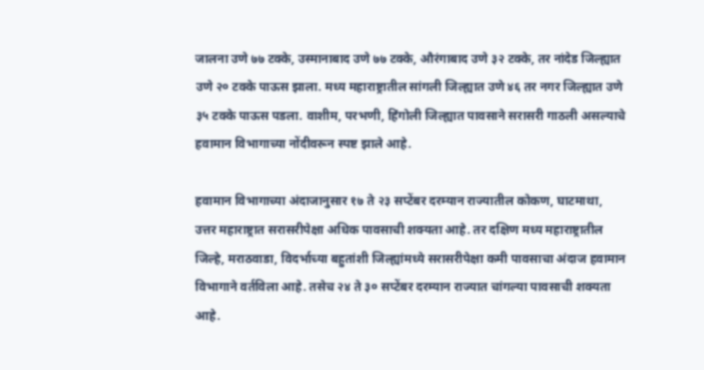जालना उणे ७७ टक्के, उस्मानाबाद उणे ७७ टक्के, औरंगाबाद उणे ३२ टक्के, तर नांदेड जिल्ह्यात उणे २० टक्के पाऊस झाला. मध्य महाराष्ट्रातील सांगली जिल्ह्यात उणे ४६ तर नगर जिल्ह्यात उणे ३५ टक्के पाऊस पडला. वाशीम, परभणी, हिंगोली जिल्ह्यात पावसाने सरासरी गाठली असल्याचे हवामान विभागाच्या नोंदीवरून स्पष्ट झाले आहे.

हवामान विभागाच्या अंदाजानुसार १७ ते २३ सप्टेंबर दरम्यान राज्यातील कोकण, घाटमाथा, उत्तर महाराष्ट्रात सरासरीपेक्षा अधिक पावसाची शक्यता आहे. तर दक्षिण मध्य महाराष्ट्रातील जिल्हे, मराठवाडा, विदर्भाच्या बहुतांशी जिल्ह्यांमध्ये सरासरीपेक्षा कमी पावसाचा अंदाज हवामान विभागाने वर्तविला आहे. तसेच २४ ते ३० सप्टेंबर दरम्यान राज्यात चांगल्या पावसाची शक्यता आहे.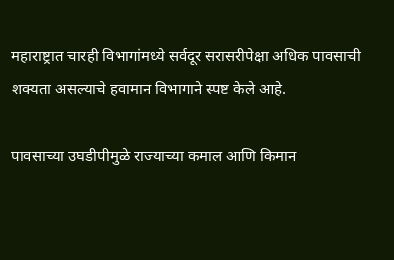महाराष्ट्रात चारही विभागांमध्ये सर्वदूर सरासरीपेक्षा अधिक पावसाची शक्यता असल्याचे हवामान विभागाने स्पष्ट केले आहे.

पावसाच्या उघडीपीमुळे राज्याच्या कमाल आणि किमान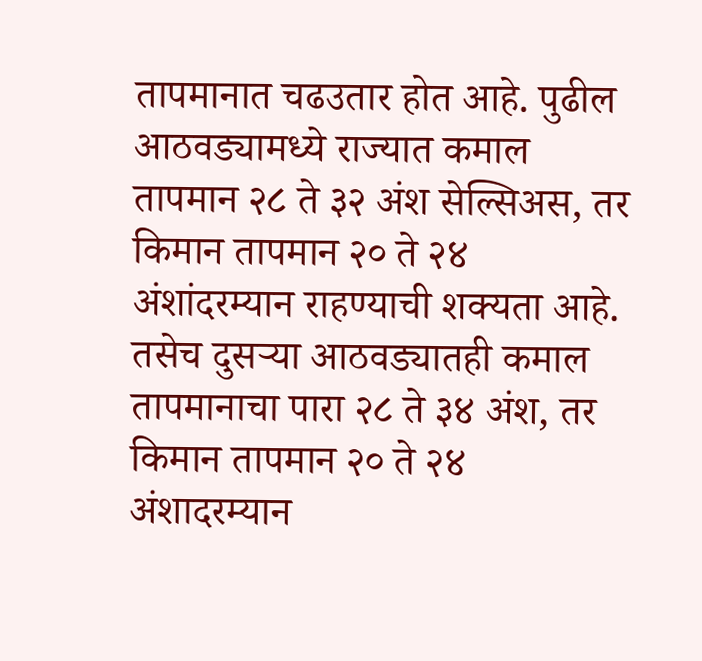तापमानात चढउतार होत आहे. पुढील आठवड्यामध्ये राज्यात कमाल तापमान २८ ते ३२ अंश सेल्सिअस, तर किमान तापमान २० ते २४ अंशांदरम्यान राहण्याची शक्यता आहे. तसेच दुसऱ्या आठवड्यातही कमाल तापमानाचा पारा २८ ते ३४ अंश, तर किमान तापमान २० ते २४ अंशादरम्यान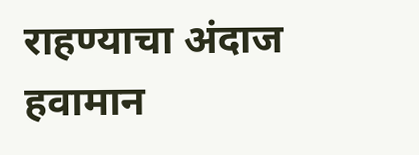राहण्याचा अंदाज हवामान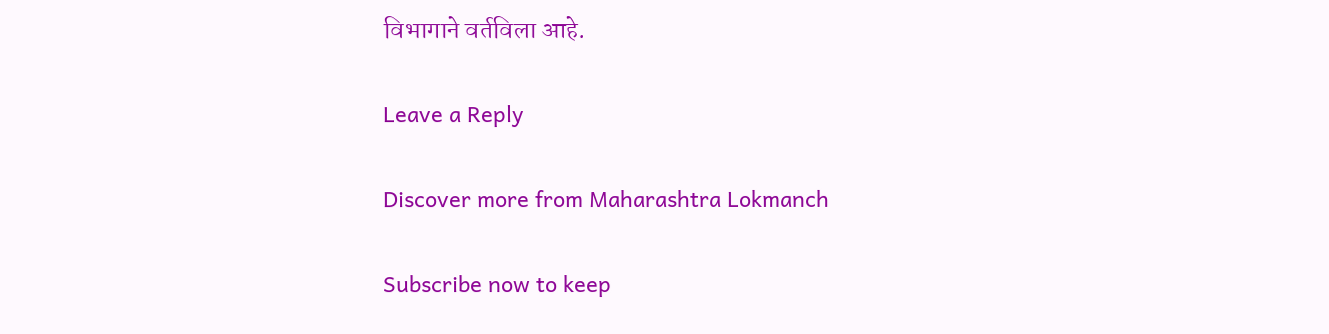विभागाने वर्तविला आहे.

Leave a Reply

Discover more from Maharashtra Lokmanch

Subscribe now to keep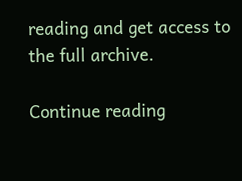reading and get access to the full archive.

Continue reading